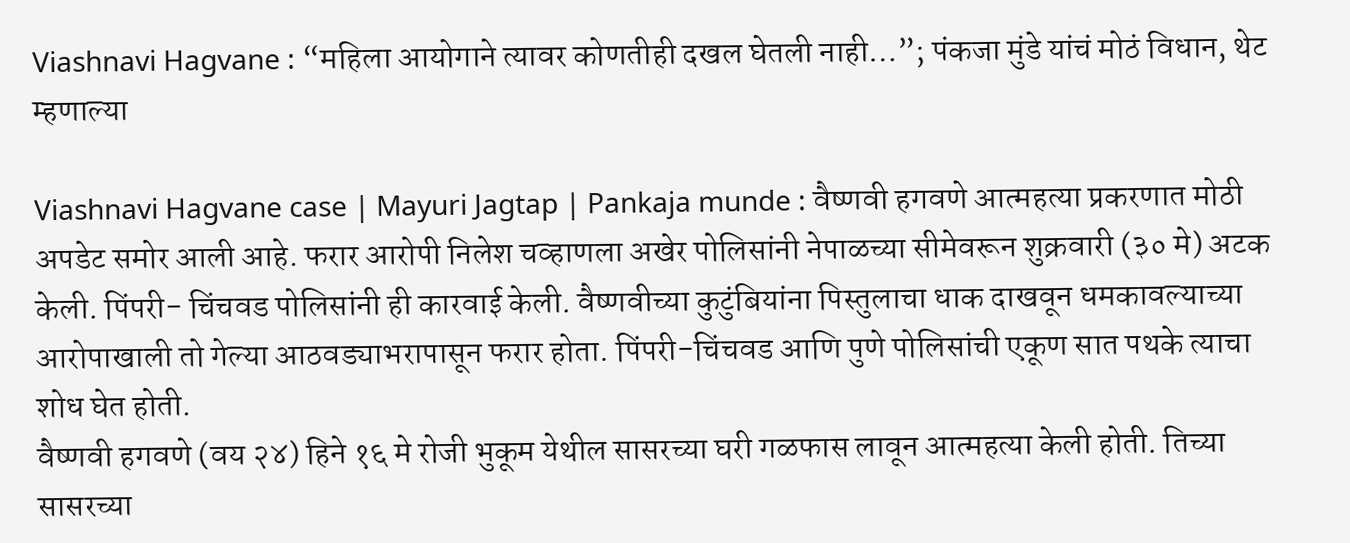Viashnavi Hagvane : “महिला आयोगाने त्यावर कोणतीही दखल घेतली नाही…”; पंकजा मुंडे यांचं मोठं विधान, थेट म्हणाल्या

Viashnavi Hagvane case | Mayuri Jagtap | Pankaja munde : वैष्णवी हगवणे आत्महत्या प्रकरणात मोठी अपडेट समोर आली आहे. फरार आरोपी निलेश चव्हाणला अखेर पोलिसांनी नेपाळच्या सीमेवरून शुक्रवारी (३० मे) अटक केली. पिंपरी- चिंचवड पोलिसांनी ही कारवाई केली. वैष्णवीच्या कुटुंबियांना पिस्तुलाचा धाक दाखवून धमकावल्याच्या आरोपाखाली तो गेल्या आठवड्याभरापासून फरार होता. पिंपरी-चिंचवड आणि पुणे पोलिसांची एकूण सात पथके त्याचा शोध घेत होती.
वैष्णवी हगवणे (वय २४) हिने १६ मे रोजी भुकूम येथील सासरच्या घरी गळफास लावून आत्महत्या केली होती. तिच्या सासरच्या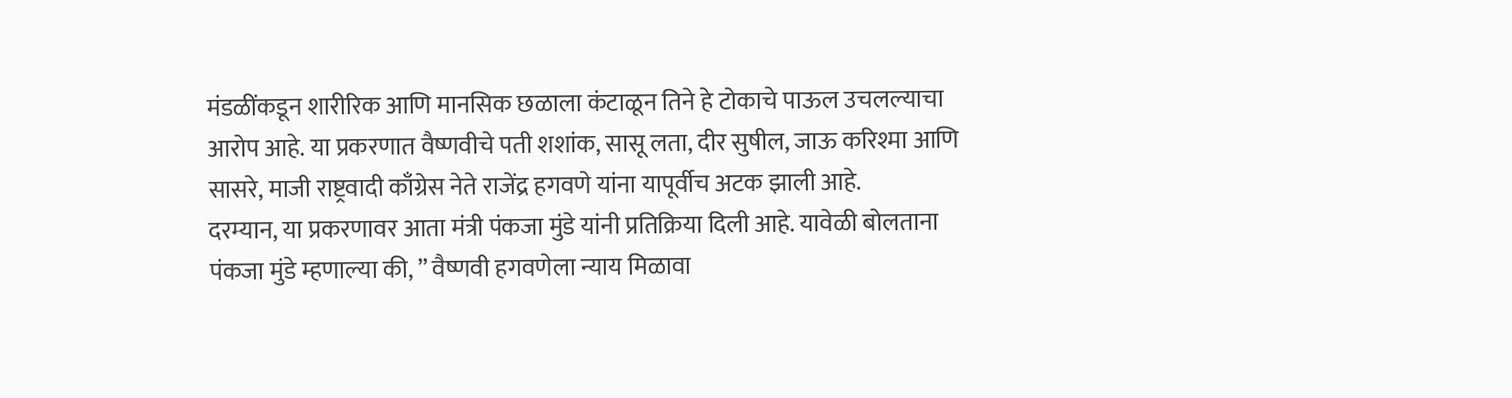मंडळींकडून शारीरिक आणि मानसिक छळाला कंटाळून तिने हे टोकाचे पाऊल उचलल्याचा आरोप आहे. या प्रकरणात वैष्णवीचे पती शशांक, सासू लता, दीर सुषील, जाऊ करिश्मा आणि सासरे, माजी राष्ट्रवादी काँग्रेस नेते राजेंद्र हगवणे यांना यापूर्वीच अटक झाली आहे.
दरम्यान, या प्रकरणावर आता मंत्री पंकजा मुंडे यांनी प्रतिक्रिया दिली आहे. यावेळी बोलताना पंकजा मुंडे म्हणाल्या की, ” वैष्णवी हगवणेला न्याय मिळावा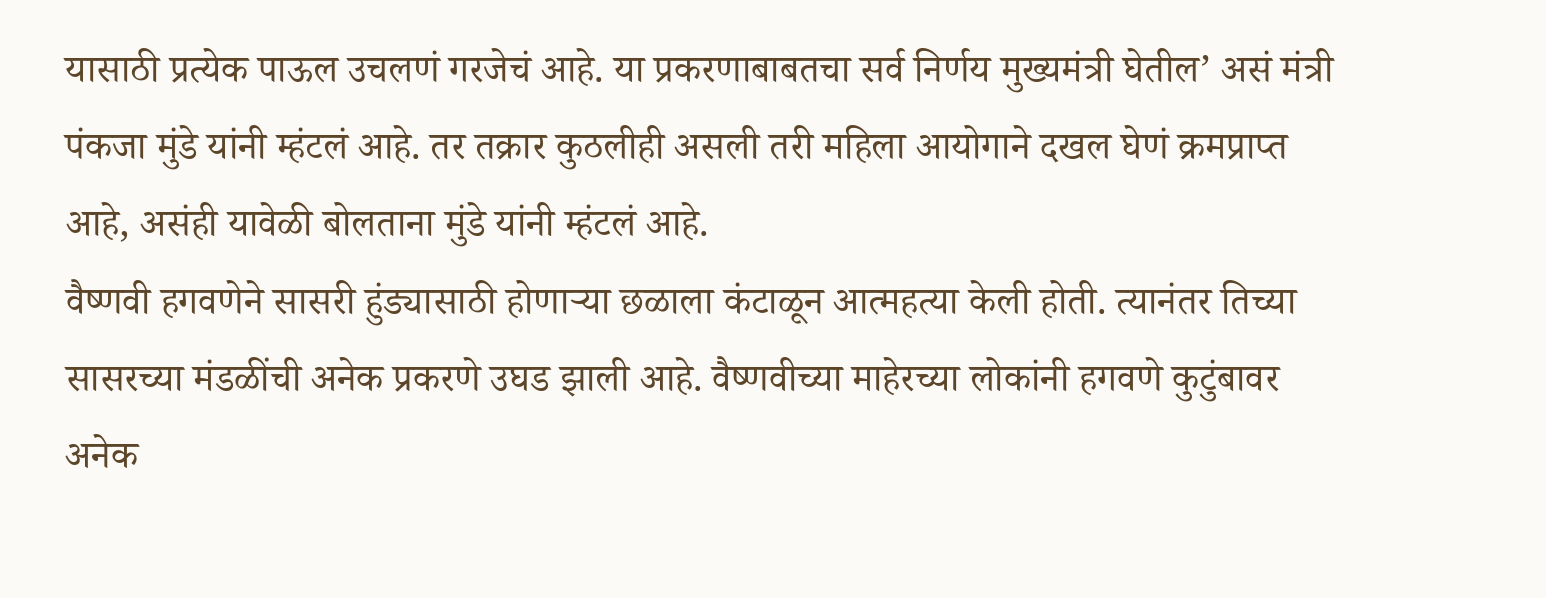यासाठी प्रत्येक पाऊल उचलणं गरजेचं आहे. या प्रकरणाबाबतचा सर्व निर्णय मुख्यमंत्री घेतील’ असं मंत्री पंकजा मुंडे यांनी म्हंटलं आहे. तर तक्रार कुठलीही असली तरी महिला आयोगाने दखल घेणं क्रमप्राप्त आहे, असंही यावेळी बोलताना मुंडे यांनी म्हंटलं आहे.
वैष्णवी हगवणेने सासरी हुंड्यासाठी होणाऱ्या छळाला कंटाळून आत्महत्या केली होती. त्यानंतर तिच्या सासरच्या मंडळींची अनेक प्रकरणे उघड झाली आहे. वैष्णवीच्या माहेरच्या लोकांनी हगवणे कुटुंबावर अनेक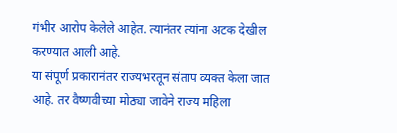गंभीर आरोप केलेले आहेत. त्यानंतर त्यांना अटक देखील करण्यात आली आहे.
या संपूर्ण प्रकारानंतर राज्यभरतून संताप व्यक्त केला जात आहे. तर वैष्णवीच्या मोठ्या जावेने राज्य महिला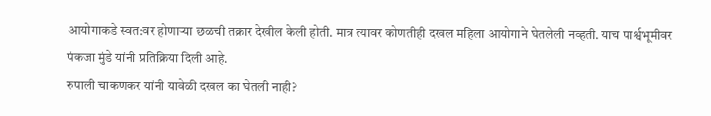आयोगाकडे स्वत:वर होणाऱ्या छळची तक्रार देखील केली होती. मात्र त्यावर कोणतीही दखल महिला आयोगाने घेतलेली नव्हती. याच पार्श्वभूमीवर पंकजा मुंडे यांनी प्रतिक्रिया दिली आहे.
रुपाली चाकणकर यांनी यावेळी दखल का घेतली नाही?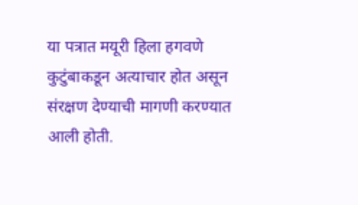या पत्रात मयूरी हिला हगवणे कुटुंबाकडून अत्याचार होत असून संरक्षण देण्याची मागणी करण्यात आली होती.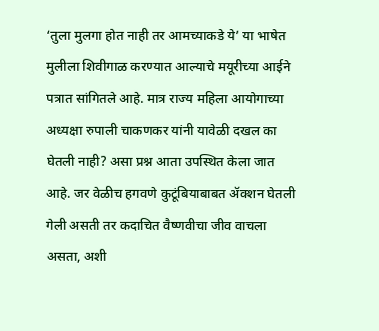‘तुला मुलगा होत नाही तर आमच्याकडे ये’ या भाषेत मुलीला शिवीगाळ करण्यात आल्याचे मयूरीच्या आईने पत्रात सांगितले आहे. मात्र राज्य महिला आयोगाच्या अध्यक्षा रुपाली चाकणकर यांनी यावेळी दखल का घेतली नाही? असा प्रश्न आता उपस्थित केला जात आहे. जर वेळीच हगवणे कुटूंबियाबाबत ॲक्शन घेतली गेली असती तर कदाचित वैष्णवीचा जीव वाचला असता, अशी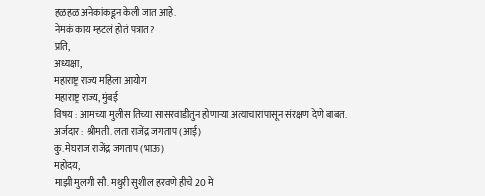हळहळ अनेकांकडून केली जात आहे.
नेमकं काय म्हटलं होतं पत्रात?
प्रति,
अध्यक्षा,
महाराष्ट्र राज्य महिला आयोग
महाराष्ट्र राज्य, मुंबई
विषय : आमच्या मुलीस तिच्या सासरवाडीतुन होणाऱ्या अत्याचारापासून संरक्षण देणे बाबत.
अर्जदार : श्रीमती. लता राजेंद्र जगताप (आई)
कु. मेघराज राजेंद्र जगताप (भाऊ)
महोदय,
माझी मुलगी सौ. मथुरी सुशील हरवणे हीचे 20 मे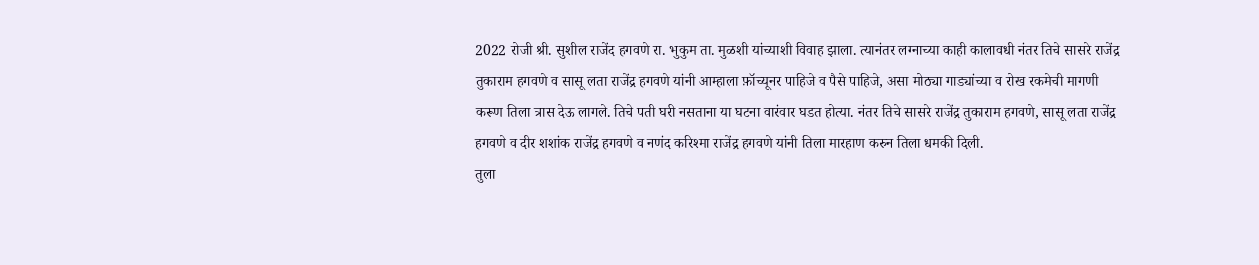2022 रोजी श्री. सुशील राजेंद हगवणे रा. भुकुम ता. मुळशी यांच्याशी विवाह झाला. त्यानंतर लग्नाच्या काही कालावधी नंतर तिचे सासरे राजेंद्र तुकाराम हगवणे व सासू लता राजेंद्र हगवणे यांनी आम्हाला फ़ॉच्यूनर पाहिजे व पैसे पाहिजे, असा मोठ्या गाड्यांच्या व रोख रकमेची मागणी करूण तिला त्रास देऊ लागले. तिचे पती घरी नसताना या घटना वारंवार घडत होत्या. नंतर तिचे सासरे राजेंद्र तुकाराम हगवणे, सासू लता राजेंद्र हगवणे व दीर शशांक राजेंद्र हगवणे व नणंद करिश्मा राजेंद्र हगवणे यांनी तिला मारहाण करुन तिला धमकी दिली.
तुला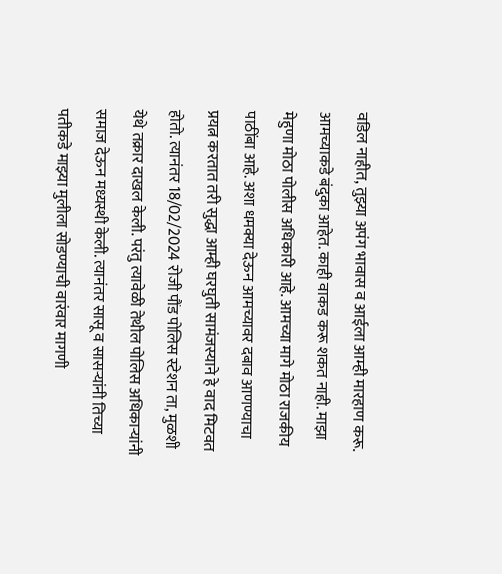वडिल नाहीत, तुझ्या अपंग भावास व आईला आम्ही मारहाण करू. आमच्याकडे बंदुका आहेत. काही वाकड करू शकत नाही. माझा मेहुणा मोठा पोलीस अधिकारी आहे. आमच्या मागे मोठा राजकीय पाठींबा आहे. अशा धमक्या देऊन आमच्यावर दबाव आणण्याचा प्रयत्न करतात तरी सुद्धा आम्ही घरघुती सामंजस्याने हे वाद मिटवत होतो. त्यानंतर 18/02/2024 रोजी पौंड पोलिस स्टेशन ता, मुळशी येथे तक्रार दाखल केली. परंतु त्यावेळी तेथील पोलिस अधिकाऱ्यांनी समाज देऊन मध्यस्थी केली. त्यानंतर सासू व सासऱ्यांनी तिच्या पतीकडे माझ्या मुलीला सोडण्याची वारंवार मागणी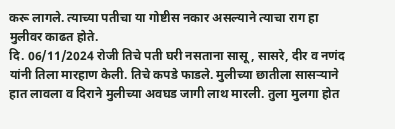करू लागले. त्याच्या पतीचा या गोष्टीस नकार असल्याने त्याचा राग हा मुलीवर काढत होते.
दि. 06/11/2024 रोजी तिचे पती घरी नसताना सासू, सासरे, दीर व नणंद यांनी तिला मारहाण केली. तिचे कपडे फाडले. मुलीच्या छातीला सासऱ्याने हात लावला व दिराने मुलीच्या अवघड जागी लाथ मारली. तुला मुलगा होत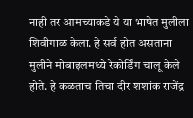नाही तर आमच्याकडे ये या भाषेत मुलीला शिवीगाळ केला. हे सर्व होत असताना मुलीने मोबाइलमध्ये रेकोर्डिंग चालू केले होते. हे कळताच तिचा दीर शशांक राजेंद्र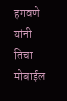हगवणे यांनी तिचा मोबाईल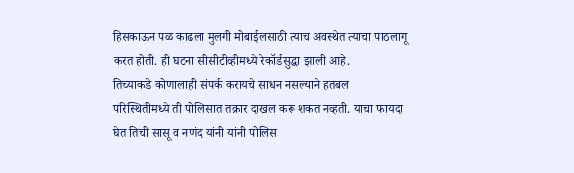हिसकाऊन पळ काढला मुलगी मोबाईलसाठी त्याच अवस्थेत त्याचा पाठलागू करत होती. ही घटना सीसीटीव्हीमध्ये रेकॉर्डसुद्धा झाली आहे.
तिच्याकडे कोणालाही संपर्क करायचे साधन नसल्याने हतबल परिस्थितीमध्ये ती पोलिसात तक्रार दाखल करू शकत नव्हती. याचा फायदा घेत तिची सासू व नणंद यांनी यांनी पोलिस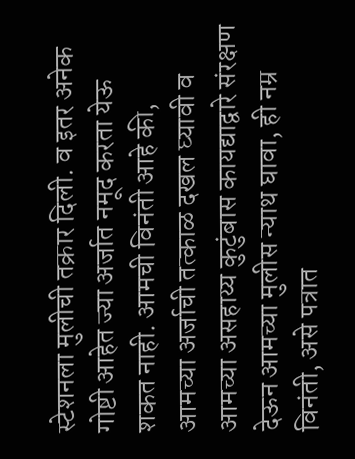स्टेशनला मुलीची तक्रार दिली. व इतर अनेक गोष्टी आहेत ज्या अर्जात नमूद करता येऊ शकत नाही. आमची विनंती आहे की, आमच्या अर्जाची तत्काळ दखल घ्यावी व आमच्या असहाय्य कुटुंबास कायद्याद्वारे संरक्षण देऊन आमच्या मुलीस न्याथ घावा, ही नम्र विनंती, असे पत्रात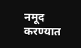नमूद करण्यात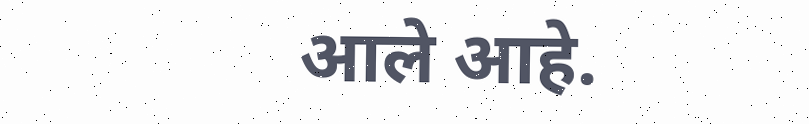आले आहे.